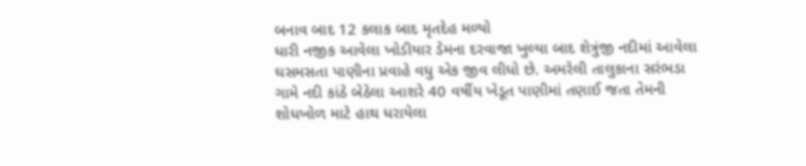બનાવ બાદ 12 કલાક બાદ મૃતદેહ મળ્યો
ધારી નજીક આવેલા ખોડીયાર ડેમના દરવાજા ખુલ્યા બાદ શેત્રુંજી નદીમાં આવેલા ઘસમસતા પાણીના પ્રવાહે વધુ એક જીવ લીધો છે. અમરેલી તાલુકાના સરંભડા ગામે નદી કાંઠે બેઠેલા આશરે 40 વર્ષીય ખેડૂત પાણીમાં તણાઈ જતા તેમની શોધખોળ માટે હાથ ધરાયેલા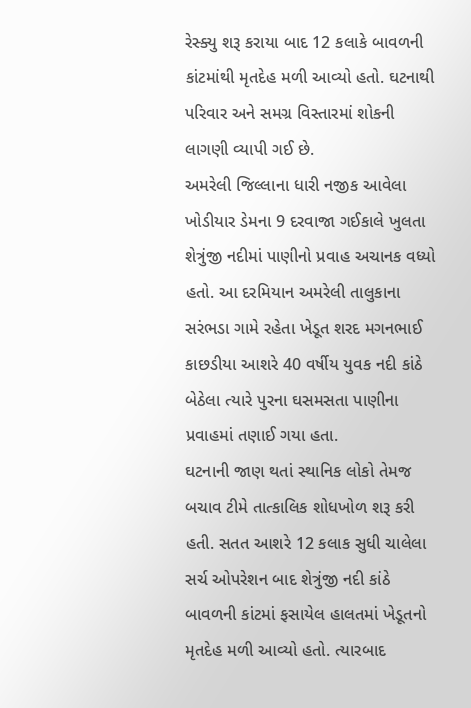રેસ્ક્યુ શરૂ કરાયા બાદ 12 કલાકે બાવળની કાંટમાંથી મૃતદેહ મળી આવ્યો હતો. ઘટનાથી પરિવાર અને સમગ્ર વિસ્તારમાં શોકની લાગણી વ્યાપી ગઈ છે.
અમરેલી જિલ્લાના ધારી નજીક આવેલા ખોડીયાર ડેમના 9 દરવાજા ગઈકાલે ખુલતા શેત્રુંજી નદીમાં પાણીનો પ્રવાહ અચાનક વધ્યો હતો. આ દરમિયાન અમરેલી તાલુકાના સરંભડા ગામે રહેતા ખેડૂત શરદ મગનભાઈ કાછડીયા આશરે 40 વર્ષીય યુવક નદી કાંઠે બેઠેલા ત્યારે પુરના ઘસમસતા પાણીના પ્રવાહમાં તણાઈ ગયા હતા.
ઘટનાની જાણ થતાં સ્થાનિક લોકો તેમજ બચાવ ટીમે તાત્કાલિક શોધખોળ શરૂ કરી હતી. સતત આશરે 12 કલાક સુધી ચાલેલા સર્ચ ઓપરેશન બાદ શેત્રુંજી નદી કાંઠે બાવળની કાંટમાં ફસાયેલ હાલતમાં ખેડૂતનો મૃતદેહ મળી આવ્યો હતો. ત્યારબાદ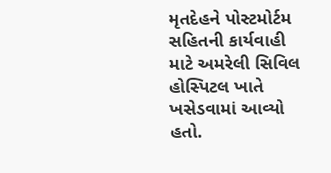મૃતદેહને પોસ્ટમોર્ટમ સહિતની કાર્યવાહી માટે અમરેલી સિવિલ હોસ્પિટલ ખાતે ખસેડવામાં આવ્યો હતો.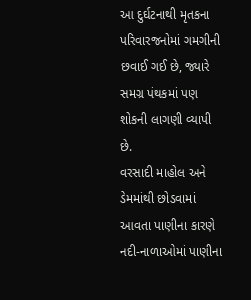આ દુર્ઘટનાથી મૃતકના પરિવારજનોમાં ગમગીની છવાઈ ગઈ છે, જ્યારે સમગ્ર પંથકમાં પણ શોકની લાગણી વ્યાપી છે.
વરસાદી માહોલ અને ડેમમાંથી છોડવામાં આવતા પાણીના કારણે નદી-નાળાઓમાં પાણીના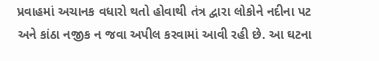પ્રવાહમાં અચાનક વધારો થતો હોવાથી તંત્ર દ્વારા લોકોને નદીના પટ અને કાંઠા નજીક ન જવા અપીલ કરવામાં આવી રહી છે. આ ઘટના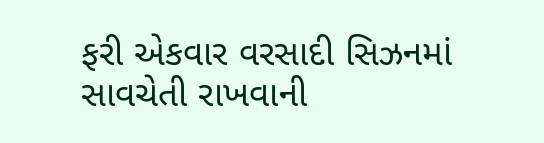ફરી એકવાર વરસાદી સિઝનમાં સાવચેતી રાખવાની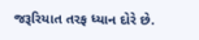જરૂરિયાત તરફ ધ્યાન દોરે છે.